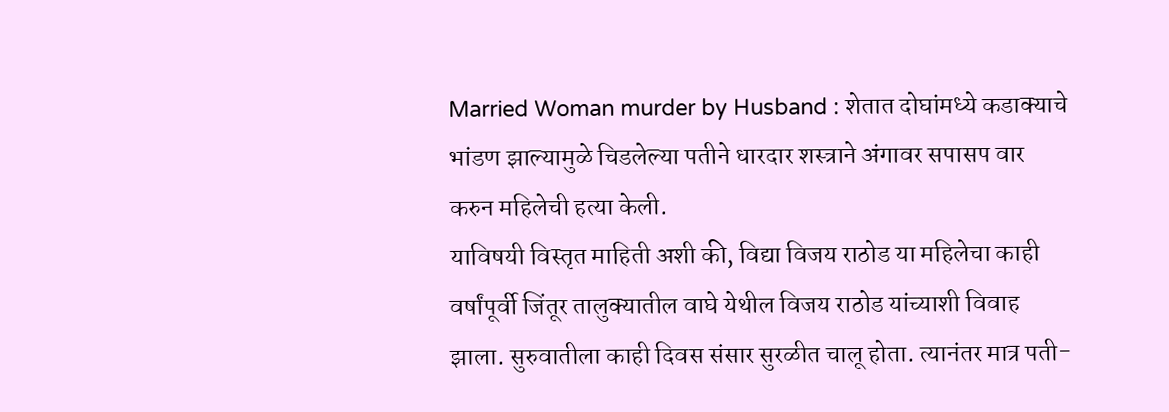Married Woman murder by Husband : शेतात दोघांमध्ये कडाक्याचे भांडण झाल्यामुळे चिडलेल्या पतीने धारदार शस्त्राने अंगावर सपासप वार करुन महिलेची हत्या केली.
याविषयी विस्तृत माहिती अशी की, विद्या विजय राठोड या महिलेचा काही वर्षांपूर्वी जिंतूर तालुक्यातील वाघे येथील विजय राठोड यांच्याशी विवाह झाला. सुरुवातीला काही दिवस संसार सुरळीत चालू होता. त्यानंतर मात्र पती-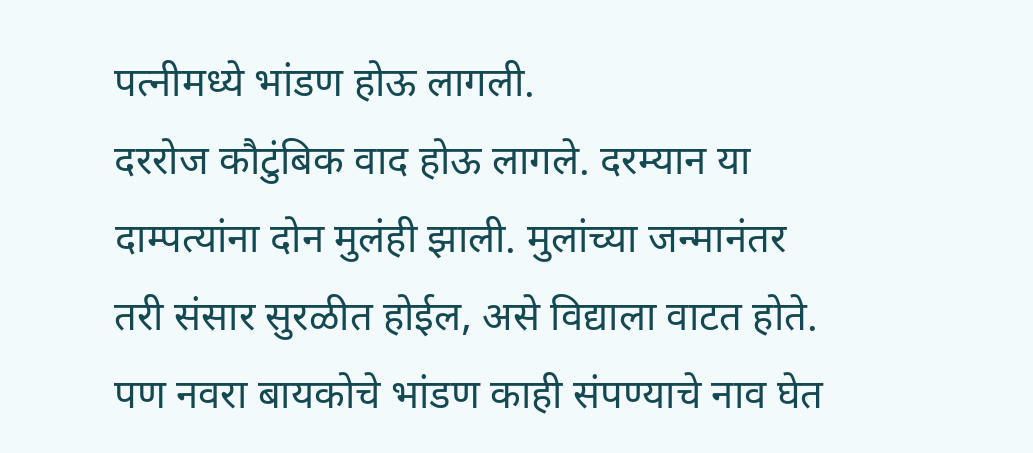पत्नीमध्ये भांडण होऊ लागली.
दररोज कौटुंबिक वाद होऊ लागले. दरम्यान या दाम्पत्यांना दोन मुलंही झाली. मुलांच्या जन्मानंतर तरी संसार सुरळीत होईल, असे विद्याला वाटत होते. पण नवरा बायकोचे भांडण काही संपण्याचे नाव घेत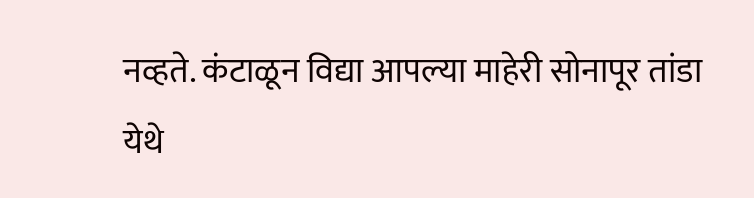नव्हते. कंटाळून विद्या आपल्या माहेरी सोनापूर तांडा येथे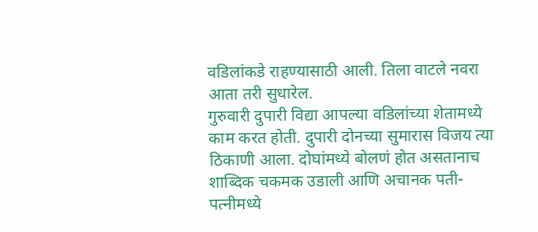वडिलांकडे राहण्यासाठी आली. तिला वाटले नवरा आता तरी सुधारेल.
गुरुवारी दुपारी विद्या आपल्या वडिलांच्या शेतामध्ये काम करत होती. दुपारी दोनच्या सुमारास विजय त्या ठिकाणी आला. दोघांमध्ये बोलणं होत असतानाच शाब्दिक चकमक उडाली आणि अचानक पती-पत्नीमध्ये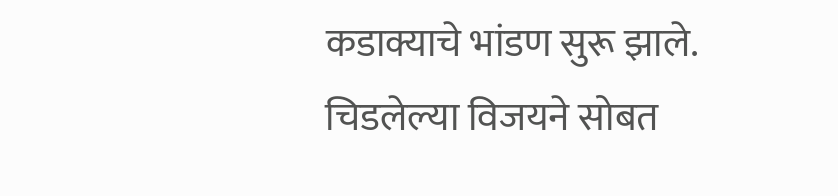कडाक्याचे भांडण सुरू झाले.
चिडलेल्या विजयने सोबत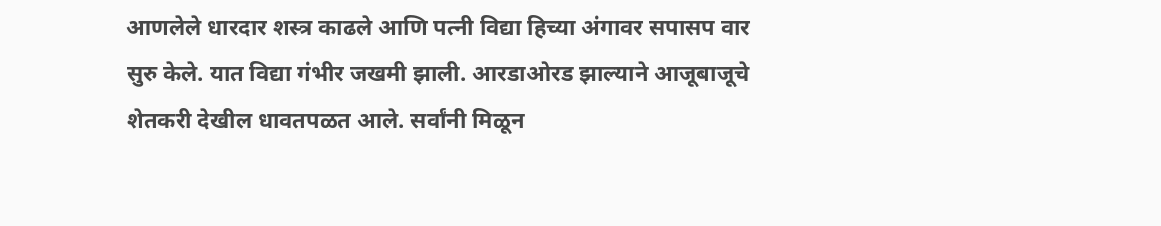आणलेले धारदार शस्त्र काढले आणि पत्नी विद्या हिच्या अंगावर सपासप वार सुरु केले. यात विद्या गंभीर जखमी झाली. आरडाओरड झाल्याने आजूबाजूचे शेतकरी देखील धावतपळत आले. सर्वांनी मिळून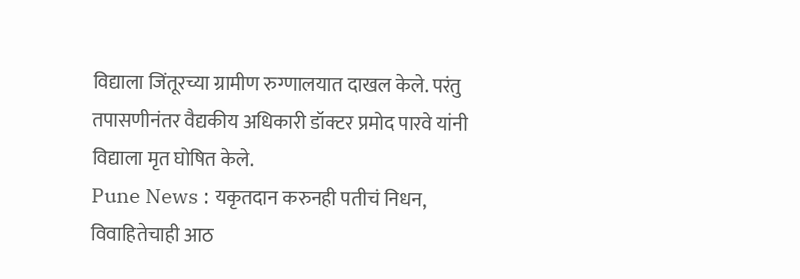विद्याला जिंतूरच्या ग्रामीण रुग्णालयात दाखल केले. परंतु तपासणीनंतर वैद्यकीय अधिकारी डॉक्टर प्रमोद पारवे यांनी विद्याला मृत घोषित केले.
Pune News : यकृतदान करुनही पतीचं निधन, विवाहितेचाही आठ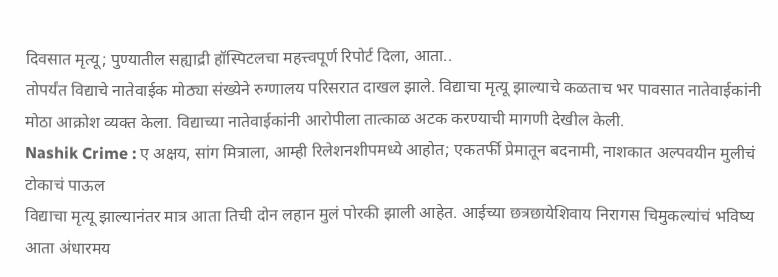दिवसात मृत्यू; पुण्यातील सह्याद्री हॉस्पिटलचा महत्त्वपूर्ण रिपोर्ट दिला, आता..
तोपर्यंत विद्याचे नातेवाईक मोठ्या संख्येने रुग्णालय परिसरात दाखल झाले. विद्याचा मृत्यू झाल्याचे कळताच भर पावसात नातेवाईकांनी मोठा आक्रोश व्यक्त केला. विद्याच्या नातेवाईकांनी आरोपीला तात्काळ अटक करण्याची मागणी देखील केली.
Nashik Crime : ए अक्षय, सांग मित्राला, आम्ही रिलेशनशीपमध्ये आहोत; एकतर्फी प्रेमातून बदनामी, नाशकात अल्पवयीन मुलीचं टोकाचं पाऊल
विद्याचा मृत्यू झाल्यानंतर मात्र आता तिची दोन लहान मुलं पोरकी झाली आहेत. आईच्या छत्रछायेशिवाय निरागस चिमुकल्यांचं भविष्य आता अंधारमय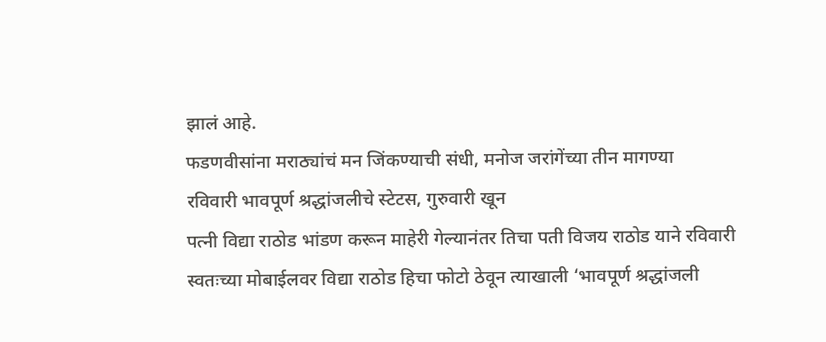झालं आहे.
फडणवीसांना मराठ्यांचं मन जिंकण्याची संधी, मनोज जरांगेंच्या तीन मागण्या
रविवारी भावपूर्ण श्रद्धांजलीचे स्टेटस, गुरुवारी खून
पत्नी विद्या राठोड भांडण करून माहेरी गेल्यानंतर तिचा पती विजय राठोड याने रविवारी स्वतःच्या मोबाईलवर विद्या राठोड हिचा फोटो ठेवून त्याखाली ‘भावपूर्ण श्रद्धांजली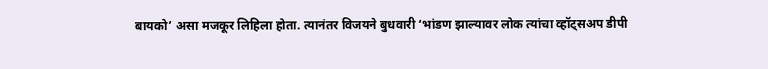बायको’ असा मजकूर लिहिला होता. त्यानंतर विजयने बुधवारी ‘भांडण झाल्यावर लोक त्यांचा व्हॉट्सअप डीपी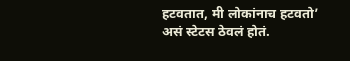हटवतात, मी लोकांनाच हटवतो’ असं स्टेटस ठेवलं होतं.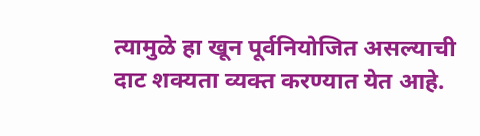त्यामुळे हा खून पूर्वनियोजित असल्याची दाट शक्यता व्यक्त करण्यात येत आहे.